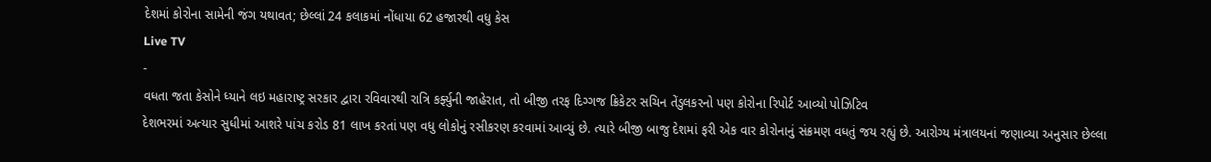દેશમાં કોરોના સામેની જંગ યથાવત; છેલ્લાં 24 કલાકમાં નોંધાયા 62 હજારથી વધુ કેસ
Live TV
-
વધતા જતા કેસોને ધ્યાને લઇ મહારાષ્ટ્ર સરકાર દ્વારા રવિવારથી રાત્રિ કર્ફ્યુની જાહેરાત, તો બીજી તરફ દિગ્ગજ ક્રિકેટર સચિન તેંડુલકરનો પણ કોરોના રિપોર્ટ આવ્યો પોઝિટિવ
દેશભરમાં અત્યાર સુધીમાં આશરે પાંચ કરોડ 81 લાખ કરતાં પણ વધુ લોકોનું રસીકરણ કરવામાં આવ્યું છે. ત્યારે બીજી બાજુ દેશમાં ફરી એક વાર કોરોનાનું સંક્રમણ વધતું જય રહ્યું છે. આરોગ્ય મંત્રાલયનાં જણાવ્યા અનુસાર છેલ્લા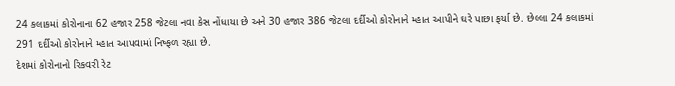24 કલાકમાં કોરોનાના 62 હજાર 258 જેટલા નવા કેસ નોંધાયા છે અને 30 હજાર 386 જેટલા દર્દીઓ કોરોનાને મ્હાત આપીને ઘરે પાછા ફર્યા છે. છેલ્લા 24 કલાકમાં 291 દર્દીઓ કોરોનાને મ્હાત આપવામાં નિષ્ફળ રહ્યા છે.
દેશમાં કોરોનાનો રિકવરી રેટ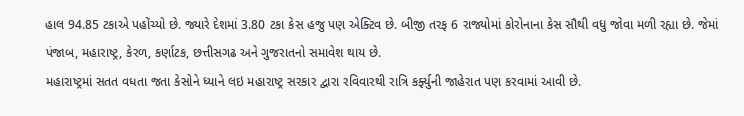હાલ 94.85 ટકાએ પહોંચ્યો છે. જ્યારે દેશમાં 3.80 ટકા કેસ હજુ પણ એક્ટિવ છે. બીજી તરફ 6 રાજ્યોમાં કોરોનાના કેસ સૌથી વધુ જોવા મળી રહ્યા છે. જેમાં પંજાબ, મહારાષ્ટ્ર, કેરળ, કર્ણાટક, છત્તીસગઢ અને ગુજરાતનો સમાવેશ થાય છે.
મહારાષ્ટ્રમાં સતત વધતા જતા કેસોને ધ્યાને લઇ મહારાષ્ટ્ર સરકાર દ્વારા રવિવારથી રાત્રિ કર્ફ્યુની જાહેરાત પણ કરવામાં આવી છે.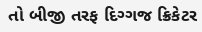તો બીજી તરફ દિગ્ગજ ક્રિકેટર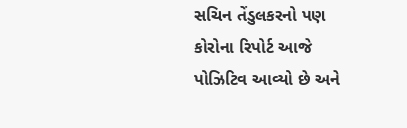સચિન તેંડુલકરનો પણ કોરોના રિપોર્ટ આજે પોઝિટિવ આવ્યો છે અને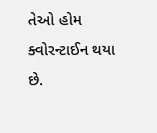તેઓ હોમ ક્વોરન્ટાઈન થયા છે.